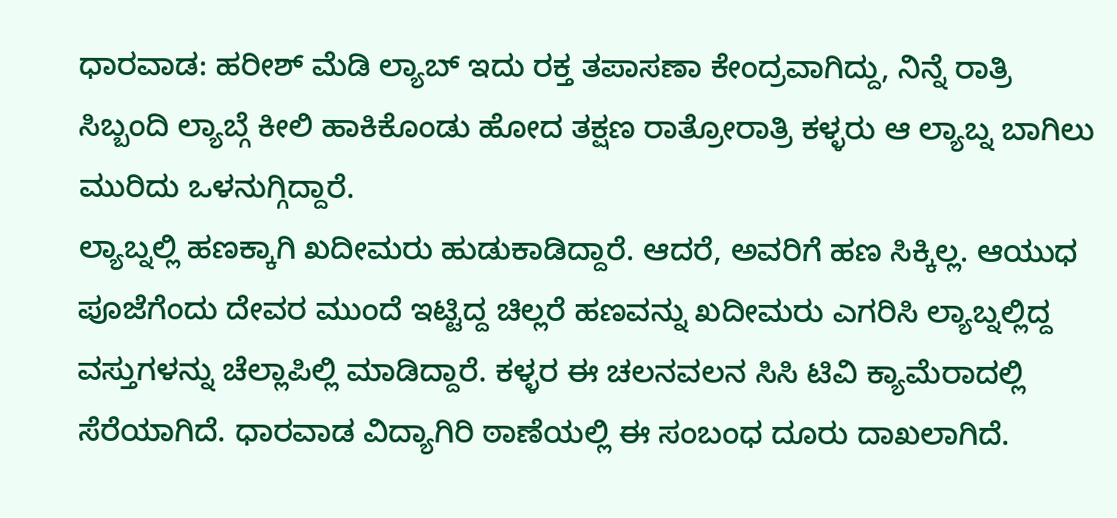ಧಾರವಾಡ: ಹರೀಶ್ ಮೆಡಿ ಲ್ಯಾಬ್ ಇದು ರಕ್ತ ತಪಾಸಣಾ ಕೇಂದ್ರವಾಗಿದ್ದು, ನಿನ್ನೆ ರಾತ್ರಿ ಸಿಬ್ಬಂದಿ ಲ್ಯಾಬ್ಗೆ ಕೀಲಿ ಹಾಕಿಕೊಂಡು ಹೋದ ತಕ್ಷಣ ರಾತ್ರೋರಾತ್ರಿ ಕಳ್ಳರು ಆ ಲ್ಯಾಬ್ನ ಬಾಗಿಲು ಮುರಿದು ಒಳನುಗ್ಗಿದ್ದಾರೆ.
ಲ್ಯಾಬ್ನಲ್ಲಿ ಹಣಕ್ಕಾಗಿ ಖದೀಮರು ಹುಡುಕಾಡಿದ್ದಾರೆ. ಆದರೆ, ಅವರಿಗೆ ಹಣ ಸಿಕ್ಕಿಲ್ಲ. ಆಯುಧ ಪೂಜೆಗೆಂದು ದೇವರ ಮುಂದೆ ಇಟ್ಟಿದ್ದ ಚಿಲ್ಲರೆ ಹಣವನ್ನು ಖದೀಮರು ಎಗರಿಸಿ ಲ್ಯಾಬ್ನಲ್ಲಿದ್ದ ವಸ್ತುಗಳನ್ನು ಚೆಲ್ಲಾಪಿಲ್ಲಿ ಮಾಡಿದ್ದಾರೆ. ಕಳ್ಳರ ಈ ಚಲನವಲನ ಸಿಸಿ ಟಿವಿ ಕ್ಯಾಮೆರಾದಲ್ಲಿ ಸೆರೆಯಾಗಿದೆ. ಧಾರವಾಡ ವಿದ್ಯಾಗಿರಿ ಠಾಣೆಯಲ್ಲಿ ಈ ಸಂಬಂಧ ದೂರು ದಾಖಲಾಗಿದೆ.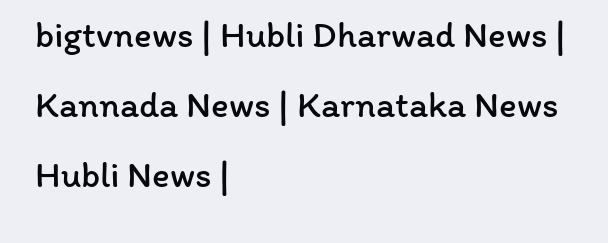bigtvnews | Hubli Dharwad News | Kannada News | Karnataka News Hubli News |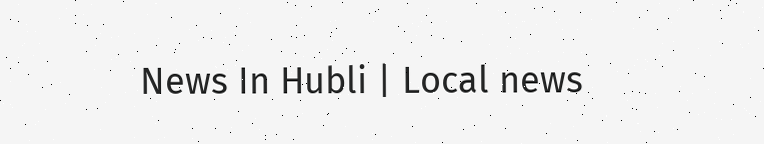News In Hubli | Local news